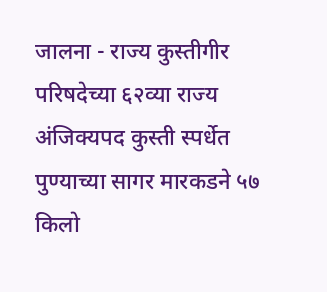जालना - राज्य कुस्तीगीर परिषदेच्या ६२व्या राज्य अंजिक्यपद कुस्ती स्पर्धेत पुण्याच्या सागर मारकडने ५७ किलो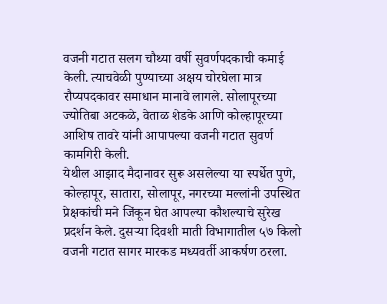वजनी गटात सलग चौथ्या वर्षी सुवर्णपदकाची कमाई केली. त्याचवेळी पुण्याच्या अक्षय चोरघेला मात्र रौप्यपदकावर समाधान मानावे लागले. सोलापूरच्या ज्योतिबा अटकळे, वेताळ शेडके आणि कोल्हापूरच्या आशिष तावरे यांनी आपापल्या वजनी गटात सुवर्ण कामगिरी केली.
येथील आझाद मैदानावर सुरू असलेल्या या स्पर्धेत पुणे, कोल्हापूर, सातारा, सोलापूर, नगरच्या मल्लांनी उपस्थित प्रेक्षकांची मने जिंकून घेत आपल्या कौशल्याचे सुरेख प्रदर्शन केले. दुसऱ्या दिवशी माती विभागातील ५७ किलो वजनी गटात सागर मारकड मध्यवर्ती आकर्षण ठरला.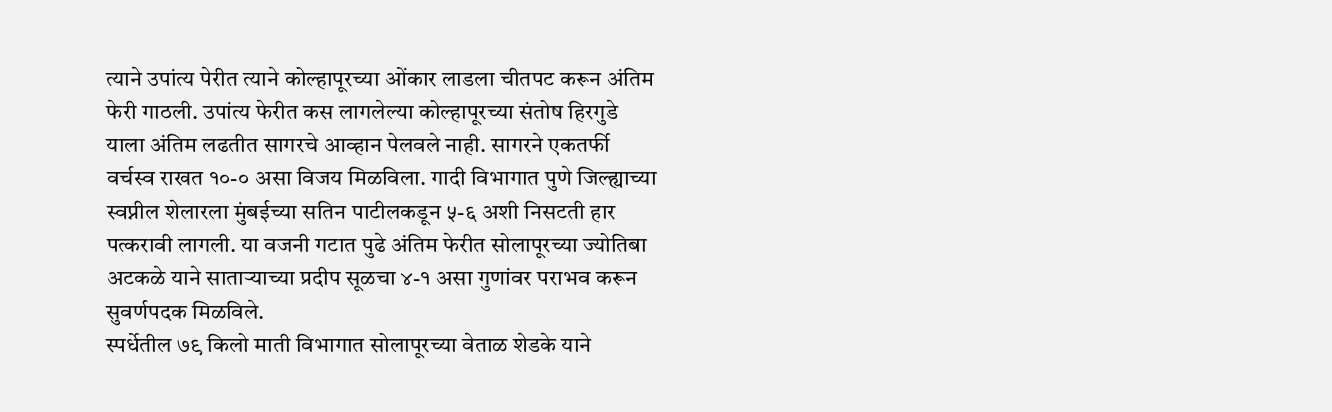त्याने उपांत्य पेरीत त्याने कोल्हापूरच्या ओंकार लाडला चीतपट करून अंतिम फेरी गाठली. उपांत्य फेरीत कस लागलेल्या कोल्हापूरच्या संतोष हिरगुडे याला अंतिम लढतीत सागरचे आव्हान पेलवले नाही. सागरने एकतर्फी वर्चस्व राखत १०-० असा विजय मिळविला. गादी विभागात पुणे जिल्ह्याच्या स्वप्नील शेलारला मुंबईच्या सतिन पाटीलकडून ५-६ अशी निसटती हार पत्करावी लागली. या वजनी गटात पुढे अंतिम फेरीत सोलापूरच्या ज्योतिबा अटकळे याने साताऱ्याच्या प्रदीप सूळचा ४-१ असा गुणांवर पराभव करून सुवर्णपदक मिळविले.
स्पर्धेतील ७९ किलो माती विभागात सोलापूरच्या वेताळ शेडके याने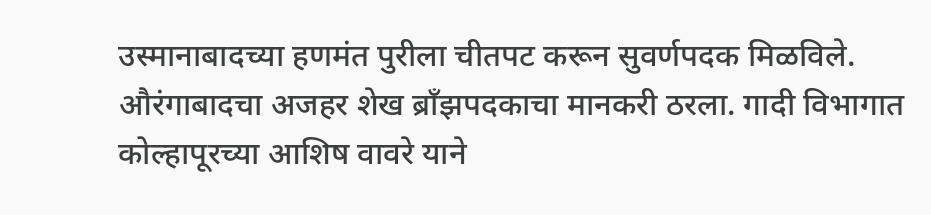उस्मानाबादच्या हणमंत पुरीला चीतपट करून सुवर्णपदक मिळविले. औरंगाबादचा अजहर शेख ब्राँझपदकाचा मानकरी ठरला. गादी विभागात कोल्हापूरच्या आशिष वावरे याने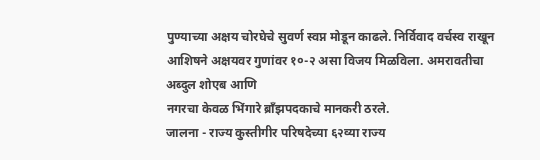पुण्याच्या अक्षय चोरघेचे सुवर्ण स्वप्न मोडून काढले. निर्विवाद वर्चस्व राखून आशिषने अक्षयवर गुणांवर १०-२ असा विजय मिळविला. अमरावतीचा अब्दुल शोएब आणि
नगरचा केवळ भिंगारे ब्राँझपदकाचे मानकरी ठरले.
जालना - राज्य कुस्तीगीर परिषदेच्या ६२व्या राज्य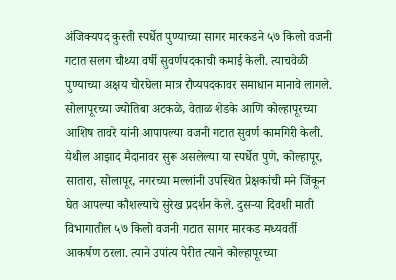अंजिक्यपद कुस्ती स्पर्धेत पुण्याच्या सागर मारकडने ५७ किलो वजनी गटात सलग चौथ्या वर्षी सुवर्णपदकाची कमाई केली. त्याचवेळी पुण्याच्या अक्षय चोरघेला मात्र रौप्यपदकावर समाधान मानावे लागले. सोलापूरच्या ज्योतिबा अटकळे, वेताळ शेडके आणि कोल्हापूरच्या आशिष तावरे यांनी आपापल्या वजनी गटात सुवर्ण कामगिरी केली.
येथील आझाद मैदानावर सुरू असलेल्या या स्पर्धेत पुणे, कोल्हापूर, सातारा, सोलापूर, नगरच्या मल्लांनी उपस्थित प्रेक्षकांची मने जिंकून घेत आपल्या कौशल्याचे सुरेख प्रदर्शन केले. दुसऱ्या दिवशी माती विभागातील ५७ किलो वजनी गटात सागर मारकड मध्यवर्ती आकर्षण ठरला. त्याने उपांत्य पेरीत त्याने कोल्हापूरच्या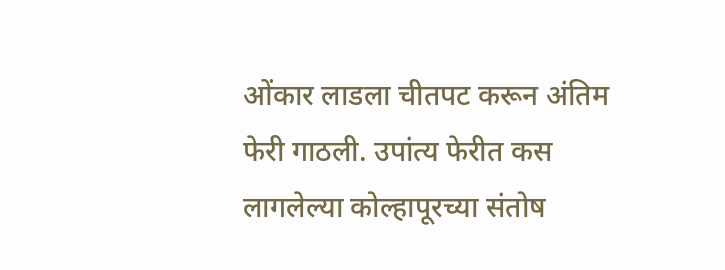ओंकार लाडला चीतपट करून अंतिम फेरी गाठली. उपांत्य फेरीत कस लागलेल्या कोल्हापूरच्या संतोष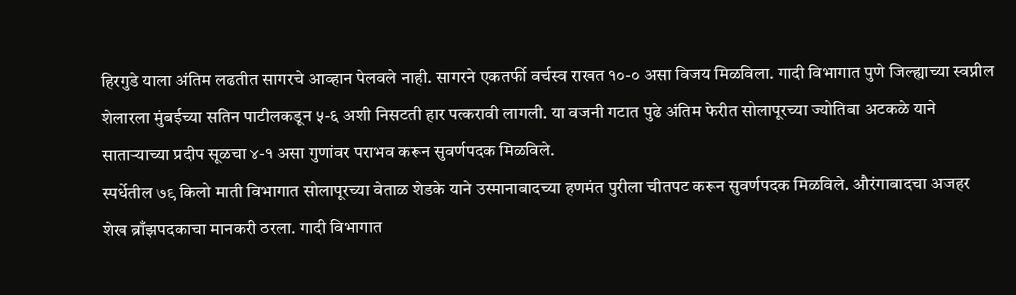हिरगुडे याला अंतिम लढतीत सागरचे आव्हान पेलवले नाही. सागरने एकतर्फी वर्चस्व राखत १०-० असा विजय मिळविला. गादी विभागात पुणे जिल्ह्याच्या स्वप्नील शेलारला मुंबईच्या सतिन पाटीलकडून ५-६ अशी निसटती हार पत्करावी लागली. या वजनी गटात पुढे अंतिम फेरीत सोलापूरच्या ज्योतिबा अटकळे याने साताऱ्याच्या प्रदीप सूळचा ४-१ असा गुणांवर पराभव करून सुवर्णपदक मिळविले.
स्पर्धेतील ७९ किलो माती विभागात सोलापूरच्या वेताळ शेडके याने उस्मानाबादच्या हणमंत पुरीला चीतपट करून सुवर्णपदक मिळविले. औरंगाबादचा अजहर शेख ब्राँझपदकाचा मानकरी ठरला. गादी विभागात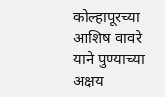कोल्हापूरच्या आशिष वावरे याने पुण्याच्या अक्षय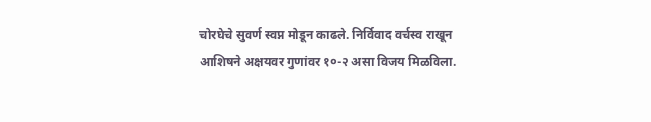चोरघेचे सुवर्ण स्वप्न मोडून काढले. निर्विवाद वर्चस्व राखून आशिषने अक्षयवर गुणांवर १०-२ असा विजय मिळविला.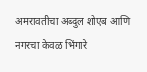अमरावतीचा अब्दुल शोएब आणि
नगरचा केवळ भिंगारे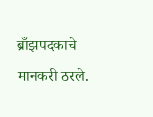ब्राँझपदकाचे मानकरी ठरले.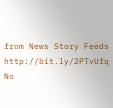from News Story Feeds http://bit.ly/2PTvUfq
No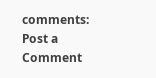comments:
Post a Comment